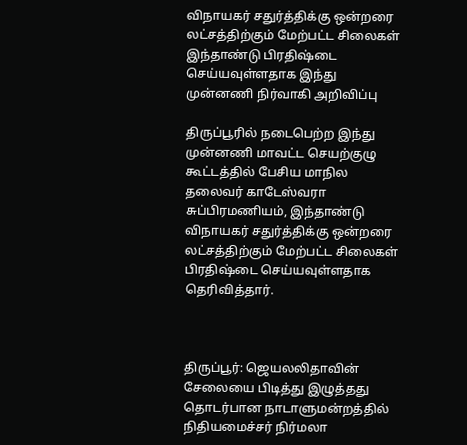விநாயகர் சதுர்த்திக்கு ஒன்றரை லட்சத்திற்கும் மேற்பட்ட சிலைகள் இந்தாண்டு பிரதிஷ்டை செய்யவுள்ளதாக இந்து முன்னணி நிர்வாகி அறிவிப்பு

திருப்பூரில் நடைபெற்ற இந்து முன்னணி மாவட்ட செயற்குழு கூட்டத்தில் பேசிய மாநில தலைவர் காடேஸ்வரா சுப்பிரமணியம், இந்தாண்டு விநாயகர் சதுர்த்திக்கு ஒன்றரை லட்சத்திற்கும் மேற்பட்ட சிலைகள் பிரதிஷ்டை செய்யவுள்ளதாக தெரிவித்தார்.



திருப்பூர்: ஜெயலலிதாவின் சேலையை பிடித்து இழுத்தது தொடர்பான நாடாளுமன்றத்தில் நிதியமைச்சர் நிர்மலா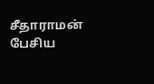சீதாராமன் பேசிய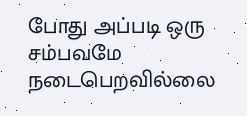போது அப்படி ஒரு சம்பவமே நடைபெறவில்லை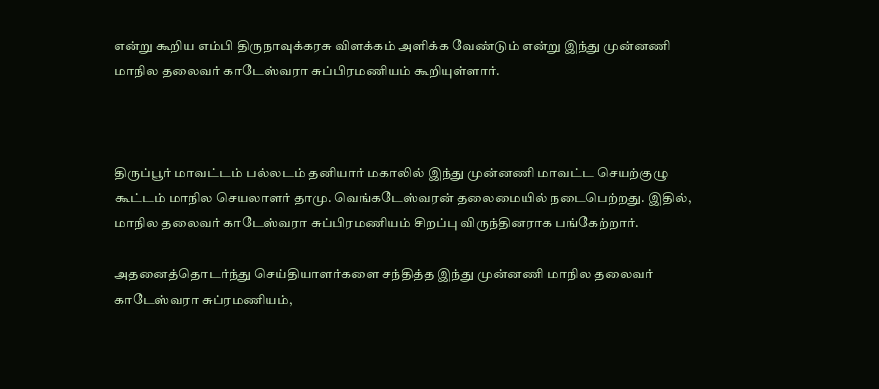என்று கூறிய எம்பி திருநாவுக்கரசு விளக்கம் அளிக்க வேண்டும் என்று இந்து முன்னணி மாநில தலைவர் காடேஸ்வரா சுப்பிரமணியம் கூறியுள்ளார்.



திருப்பூர் மாவட்டம் பல்லடம் தனியார் மகாலில் இந்து முன்னணி மாவட்ட செயற்குழு கூட்டம் மாநில செயலாளர் தாமு. வெங்கடேஸ்வரன் தலைமையில் நடைபெற்றது. இதில், மாநில தலைவர் காடேஸ்வரா சுப்பிரமணியம் சிறப்பு விருந்தினராக பங்கேற்றார்.

அதனைத்தொடர்ந்து செய்தியாளர்களை சந்தித்த இந்து முன்னணி மாநில தலைவர் காடேஸ்வரா சுப்ரமணியம்,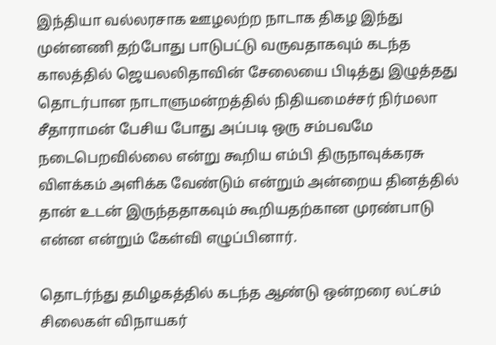இந்தியா வல்லரசாக ஊழலற்ற நாடாக திகழ இந்து முன்னணி தற்போது பாடுபட்டு வருவதாகவும் கடந்த காலத்தில் ஜெயலலிதாவின் சேலையை பிடித்து இழுத்தது தொடர்பான நாடாளுமன்றத்தில் நிதியமைச்சர் நிர்மலா சீதாராமன் பேசிய போது அப்படி ஒரு சம்பவமே நடைபெறவில்லை என்று கூறிய எம்பி திருநாவுக்கரசு விளக்கம் அளிக்க வேண்டும் என்றும் அன்றைய தினத்தில் தான் உடன் இருந்ததாகவும் கூறியதற்கான முரண்பாடு என்ன என்றும் கேள்வி எழுப்பினார்.

தொடர்ந்து தமிழகத்தில் கடந்த ஆண்டு ஒன்றரை லட்சம் சிலைகள் விநாயகர்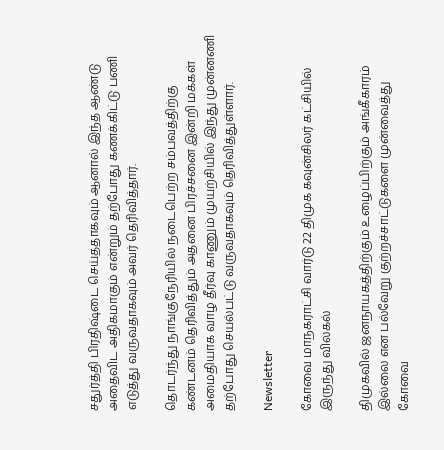சதுர்த்தி பிரதிஷ்டை செய்ததாகவும் ஆனால் இந்த ஆண்டு அதைவிட அதிகமாகும் என்றும் தற்போது கணக்கிட்டு பணி எடுத்து வருவதாகவும் அவர் தெரிவித்தார்.

தொடர்ந்து நாங்குநேரியில் நடைபெற்ற சம்பவத்திற்கு கண்டனம் தெரிவித்தும் அதனை பிரச்சனை இன்றி மக்கள் அமைதியாக வாழ தீர்வு காணும் முயற்சியில் இந்து முன்னணி தற்போது செயல்பட்டு வருவதாகவும் தெரிவித்துள்ளார்.

Newsletter

கோவை மாநகராட்சி வார்டு 22 திமுக கவுன்சிலர் கட்சியில் இருந்து விலகல்

திமுகவில் ஜனநாயகத்திற்கும் உழைப்பிற்கும் அங்கீகாரம் இல்லை என பல்வேறு குற்றச்சாட்டுகளை முன்வைத்து கோவை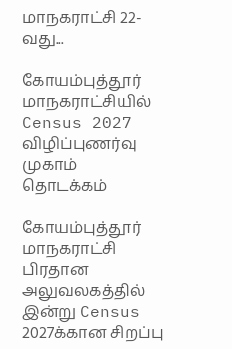மாநகராட்சி 22-வது...

கோயம்புத்தூர் மாநகராட்சியில் Census 2027 விழிப்புணர்வு முகாம் தொடக்கம்

கோயம்புத்தூர் மாநகராட்சி பிரதான அலுவலகத்தில் இன்று Census 2027க்கான சிறப்பு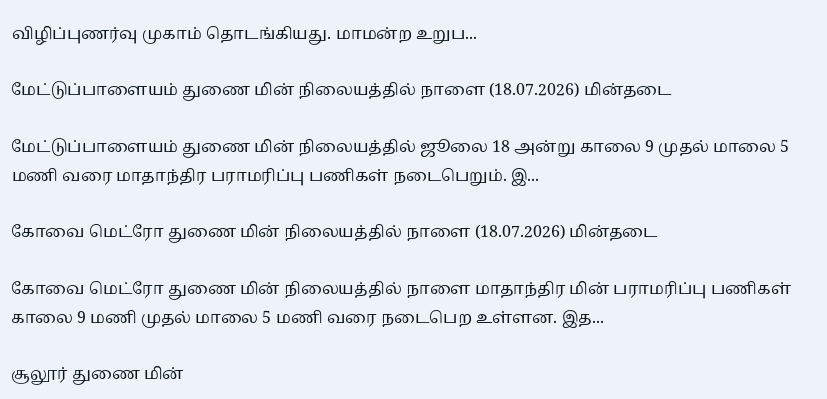விழிப்புணர்வு முகாம் தொடங்கியது. மாமன்ற உறுப...

மேட்டுப்பாளையம் துணை மின் நிலையத்தில் நாளை (18.07.2026) மின்தடை

மேட்டுப்பாளையம் துணை மின் நிலையத்தில் ஜூலை 18 அன்று காலை 9 முதல் மாலை 5 மணி வரை மாதாந்திர பராமரிப்பு பணிகள் நடைபெறும். இ...

கோவை மெட்ரோ துணை மின் நிலையத்தில் நாளை (18.07.2026) மின்தடை

கோவை மெட்ரோ துணை மின் நிலையத்தில் நாளை மாதாந்திர மின் பராமரிப்பு பணிகள் காலை 9 மணி முதல் மாலை 5 மணி வரை நடைபெற உள்ளன. இத...

சூலூர் துணை மின்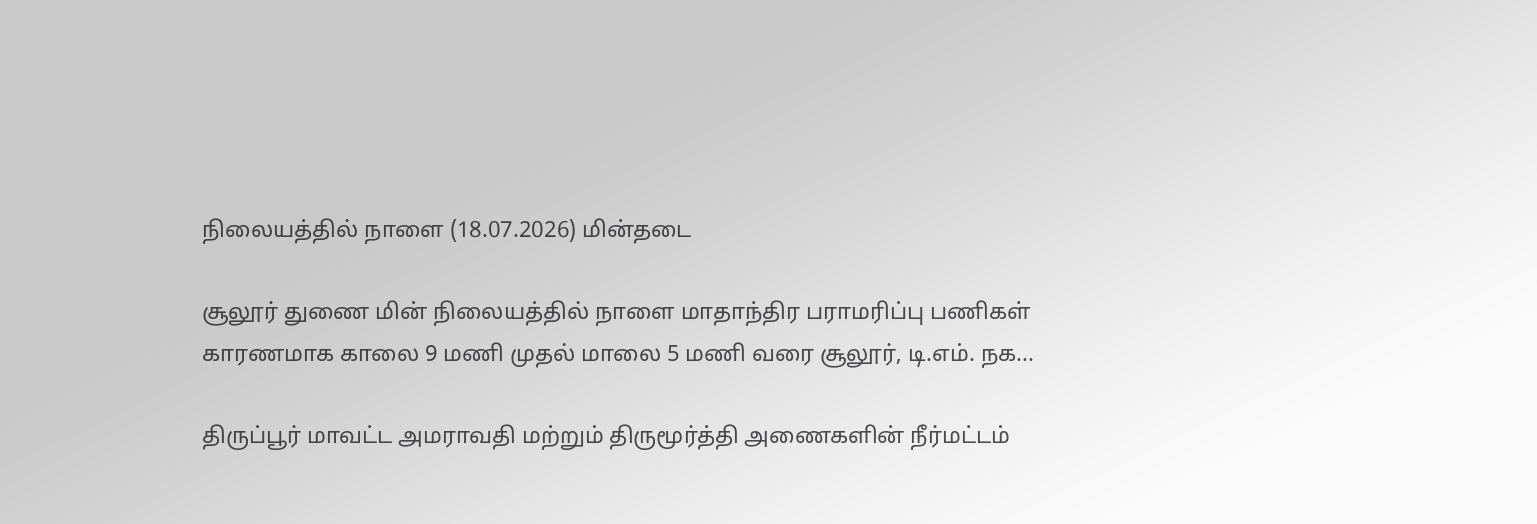நிலையத்தில் நாளை (18.07.2026) மின்தடை

சூலூர் துணை மின் நிலையத்தில் நாளை மாதாந்திர பராமரிப்பு பணிகள் காரணமாக காலை 9 மணி முதல் மாலை 5 மணி வரை சூலூர், டி.எம். நக...

திருப்பூர் மாவட்ட அமராவதி மற்றும் திருமூர்த்தி அணைகளின் நீர்மட்டம்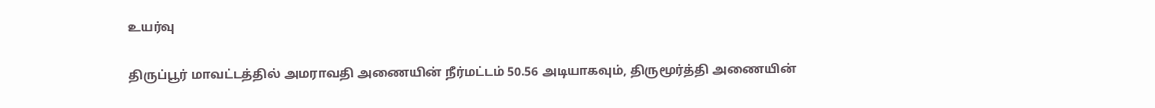உயர்வு

திருப்பூர் மாவட்டத்தில் அமராவதி அணையின் நீர்மட்டம் 50.56 அடியாகவும், திருமூர்த்தி அணையின்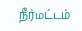நீர்மட்டம்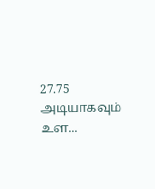27.75 அடியாகவும் உள...